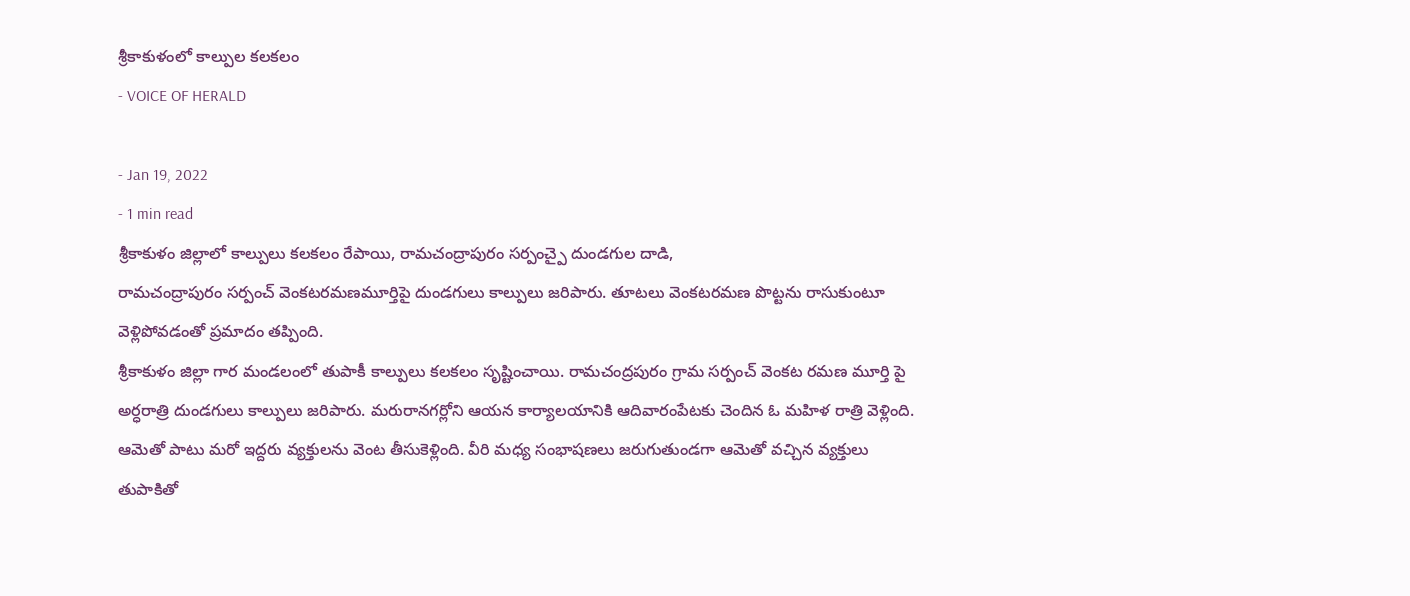శ్రీకాకుళంలో కాల్పుల కలకలం
- VOICE OF HERALD

- Jan 19, 2022
- 1 min read
శ్రీకాకుళం జిల్లాలో కాల్పులు కలకలం రేపాయి, రామచంద్రాపురం సర్పంచ్పై దుండగుల దాడి,
రామచంద్రాపురం సర్పంచ్ వెంకటరమణమూర్తిపై దుండగులు కాల్పులు జరిపారు. తూటలు వెంకటరమణ పొట్టను రాసుకుంటూ వెళ్లిపోవడంతో ప్రమాదం తప్పింది.
శ్రీకాకుళం జిల్లా గార మండలంలో తుపాకీ కాల్పులు కలకలం సృష్టించాయి. రామచంద్రపురం గ్రామ సర్పంచ్ వెంకట రమణ మూర్తి పై అర్ధరాత్రి దుండగులు కాల్పులు జరిపారు. మరురానగర్లోని ఆయన కార్యాలయానికి ఆదివారంపేటకు చెందిన ఓ మహిళ రాత్రి వెళ్లింది. ఆమెతో పాటు మరో ఇద్దరు వ్యక్తులను వెంట తీసుకెళ్లింది. వీరి మధ్య సంభాషణలు జరుగుతుండగా ఆమెతో వచ్చిన వ్యక్తులు తుపాకితో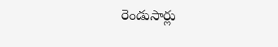రెండుసార్లు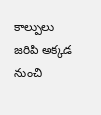కాల్పులు జరిపి అక్కడ నుంచి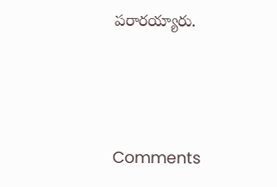పరారయ్యారు.



Comments